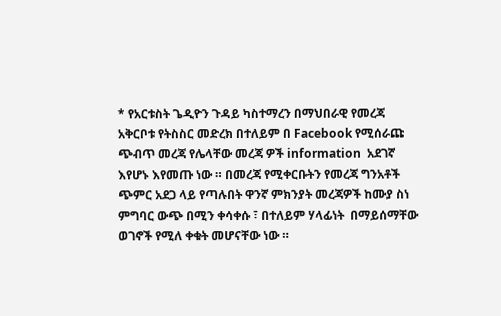* የአርቱስት ጌዲዮን ጉዳይ ካስተማረን በማህበራዊ የመረጃ አቅርቦቱ የትስስር መድረክ በተለይም በ Facebook የሚሰራጩ ጭብጥ መረጃ የሌላቸው መረጃ ዎች information  አደገኛ እየሆኑ እየመጡ ነው ። በመረጃ የሚቀርቡትን የመረጃ ግንአቶች ጭምር አደጋ ላይ የጣሉበት ዋንኛ ምክንያት መረጃዎች ከሙያ ስነ ምግባር ውጭ በሚን ቀሳቀሱ ፣ በተለይም ሃላፊነት  በማይሰማቸው ወገኖች የሚለ ቀቁት መሆናቸው ነው ።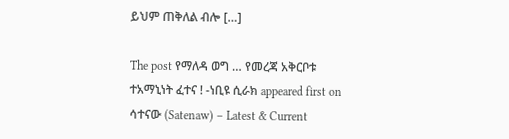ይህም ጠቅለል ብሎ […]

The post የማለዳ ወግ … የመረጃ አቅርቦቱ ተአማኒነት ፈተና ! -ነቢዩ ሲራክ appeared first on ሳተናው (Satenaw) – Latest & Current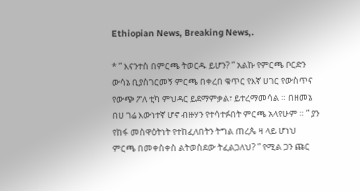Ethiopian News, Breaking News,.

* ” እናንተስ በምርጫ ትወርዱ ይሆን? ” አልኩ የምርጫ ቦርድን ውሳኔ ቢያስገርመኝ ምርጫ በቀረበ ቁጥር የእኛ ሀገር የውስጥና የውጭ ፖለ ቲካ ምህዳር ይደማምቃል፣ ይተረማመሳል ። በዘመኔ በሀ ገሬ እውነተኛ ሆኖ ብዙሃን የተሳተፉበት ምርጫ አላየሁም ። ” ያን የከፋ መስዋዕትነት የተከፈለበትን ትግል ጠረጴ ዛ ላይ ሆነህ ምርጫ በመቀስቀስ ልትወስደው ትፈልጋለህ? ” የሚል ጋን ጩር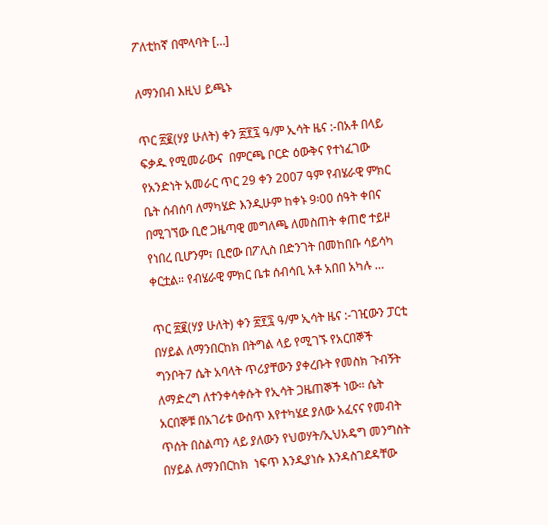ፖለቲከኛ በሞላባት […]

ለማንበብ እዚህ ይጫኑ

ጥር ፳፪(ሃያ ሁለት) ቀን ፳፻፯ ዓ/ም ኢሳት ዜና :-በአቶ በላይ ፍቃዱ የሚመራውና  በምርጫ ቦርድ ዕውቅና የተነፈገው የአንድነት አመራር ጥር 29 ቀን 2007 ዓም የብሄራዊ ምክር ቤት ሰብሰባ ለማካሄድ እንዲሁም ከቀኑ 9፡00 ሰዓት ቀበና በሚገኘው ቢሮ ጋዜጣዊ መግለጫ ለመስጠት ቀጠሮ ተይዞ የነበረ ቢሆንም፣ ቢሮው በፖሊስ በድንገት በመከበቡ ሳይሳካ ቀርቷል። የብሄራዊ ምክር ቤቱ ሰብሳቢ አቶ አበበ አካሉ …

ጥር ፳፪(ሃያ ሁለት) ቀን ፳፻፯ ዓ/ም ኢሳት ዜና :-ገዢውን ፓርቲ በሃይል ለማንበርከክ በትግል ላይ የሚገኙ የአርበኞች ግንቦት7 ሴት አባላት ጥሪያቸውን ያቀረቡት የመስክ ጉብኝት ለማድረግ ለተንቀሳቀሱት የኢሳት ጋዜጠኞች ነው። ሴት አርበኞቹ በአገሪቱ ውስጥ እየተካሄደ ያለው አፈናና የመብት ጥሰት በስልጣን ላይ ያለውን የህወሃት/ኢህአዴግ መንግስት በሃይል ለማንበርከክ  ነፍጥ እንዲያነሱ እንዳስገደዳቸው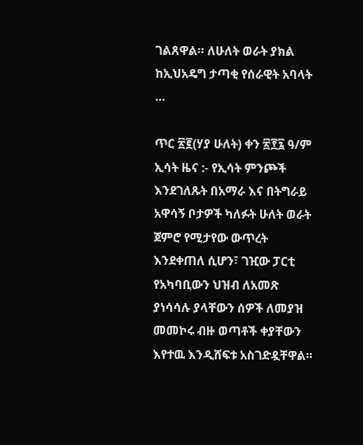ገልጸዋል። ለሁለት ወራት ያክል ከኢህአዴግ ታጣቂ የሰራዊት አባላት …

ጥር ፳፪(ሃያ ሁለት) ቀን ፳፻፯ ዓ/ም ኢሳት ዜና :- የኢሳት ምንጮች እንደገለጹት በአማራ እና በትግራይ አዋሳኝ ቦታዎች ካለፉት ሁለት ወራት ጀምሮ የሚታየው ውጥረት እንደቀጠለ ሲሆን፣ ገዢው ፓርቲ የአካባቢውን ህዝብ ለአመጽ ያነሳሳሉ ያላቸውን ሰዎች ለመያዝ መመኮሩ ብዙ ወጣቶች ቀያቸውን እየተዉ እንዲሸፍቱ አስገድዷቸዋል።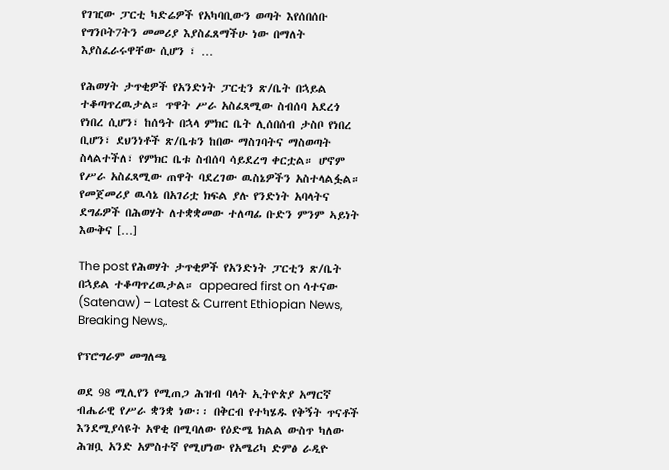የገዢው ፓርቲ ካድሬዎች የአካባቢውን ወጣት እየሰበሰቡ የግንቦት7ትን መመሪያ እያስፈጸማችሁ ነው በማለት እያስፈራሩዋቸው ሲሆን ፣ …

የሕወሃት ታጥቂዎች የአንድነት ፓርቲን ጽ/ቤት በኋይል ተቆጣጥረዉታል። ጥዋት ሥራ አስፈጻሚው ስብሰባ አደረጎ የነበረ ሲሆን፣ ከሰዓት በኋላ ምክር ቤት ሊሰበሰብ ታስቦ የነበረ ቢሆን፣ ደህንነቶች ጽ/ቤቱን ከበው ማስገባትና ማስወጣት ስላልተችለ፣ የምክር ቤቱ ስብሰባ ሳይደረግ ቀርቷል። ሆኖም የሥራ አስፈጻሚው ጠዋት ባደረገው ዉስኔዎችን አስተላልፏል። የመጀመሪያ ዉሳኔ በአገሪቷ ክፍል ያሉ የንድነት አባላትና ደግፊዎች በሕወሃት ለተቋቋመው ተለጣፊ ቡድን ምንም ኣይነት እውቅና […]

The post የሕወሃት ታጥቂዎች የአንድነት ፓርቲን ጽ/ቤት በኋይል ተቆጣጥረዉታል። appeared first on ሳተናው (Satenaw) – Latest & Current Ethiopian News, Breaking News,.

የፕሮግራም መግለጫ

ወደ 98 ሚሊየን የሚጠጋ ሕዝብ ባላት ኢትዮጵያ አማርኛ ብሔራዊ የሥራ ቋንቋ ነው፡፡ በቅርብ የተካሄዱ የቅኝት ጥናቶች እንደሚያሳዩት አዋቂ በሚባለው የዕድሜ ክልል ውስጥ ካለው ሕዝቧ አንድ አምስተኛ የሚሆነው የአሜሪካ ድምፅ ራዲዮ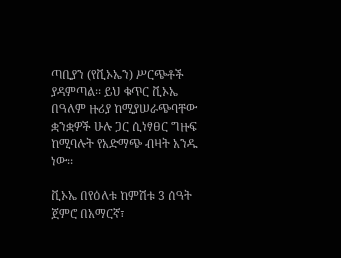ጣቢያን (የቪኦኤን) ሥርጭቶች ያዳምጣል፡፡ ይህ ቁጥር ቪኦኤ በዓለም ዙሪያ ከሚያሠራጭባቸው ቋንቋዎች ሁሉ ጋር ሲነፃፀር ግዙፍ ከሚባሉት የአድማጭ ብዛት አንዱ ነው፡፡

ቪኦኤ በየዕለቱ ከምሽቱ 3 ሰዓት ጀምሮ በአማርኛ፣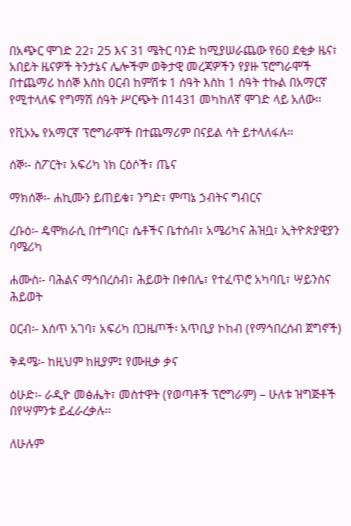በአጭር ሞገድ 22፣ 25 እና 31 ሜትር ባንድ ከሚያሠራጨው የ60 ደቂቃ ዜና፣ አበይት ዜናዎች ትንታኔና ሌሎችም ወቅታዊ መረጃዎችን የያዙ ፕሮግራሞች በተጨማሪ ከሰኞ እስከ ዐርብ ከምሽቱ 1 ሰዓት እስከ 1 ሰዓት ተኩል በአማርኛ የሚተላለፍ የግማሽ ሰዓት ሥርጭት በ1431 መካከለኛ ሞገድ ላይ አለው፡፡

የቪኦኤ የአማርኛ ፕሮግራሞች በተጨማሪም በናይል ሳት ይተላለፋሉ፡፡

ሰኞ፡- ስፖርት፣ አፍሪካ ነክ ርዕሶች፣ ጤና

ማክሰኞ፡- ሐኪሙን ይጠይቁ፣ ንግድ፣ ምጣኔ ኃብትና ግብርና

ረቡዕ፡- ዴሞክራሲ በተግባር፣ ሴቶችና ቤተሰብ፣ አሜሪካና ሕዝቧ፣ ኢትዮጵያዊያን ባሜሪካ

ሐሙስ፡- ባሕልና ማኅበረሰብ፣ ሕይወት በቀበሌ፣ የተፈጥሮ አካባቢ፣ ሣይንስና ሕይወት

ዐርብ፡- እሰጥ አገባ፣ አፍሪካ በጋዜጦች፡ አጥቢያ ኮከብ (የማኅበረሰብ ጀግኖች)

ቅዳሜ፡- ከዚህም ከዚያም፤ የሙዚቃ ቃና

ዕሁድ፡- ራዲዮ መፅሔት፣ መስተዋት (የወጣቶች ፕሮግራም) – ሁለቱ ዝግጅቶች በየሣምንቱ ይፈራረቃሉ፡፡

ለሁሉም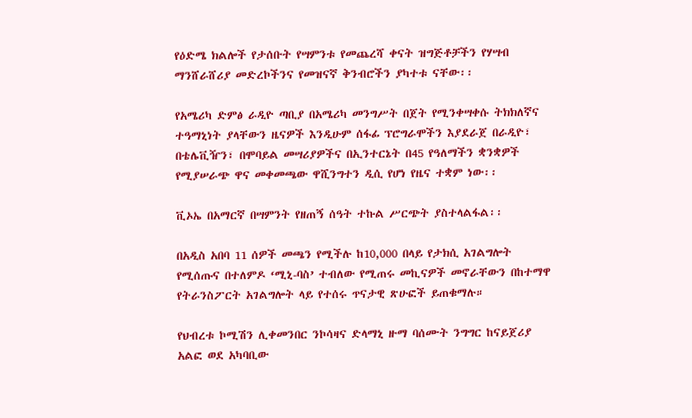የዕድሜ ክልሎች የታሰቡት የሣምንቱ የመጨረሻ ቀናት ዝግጅቶቻችን የሃሣብ ማንሸራሸሪያ መድረኮችንና የመዝናኛ ቅንብሮችን ያካተቱ ናቸው፡፡

የአሜሪካ ድምፅ ራዲዮ ጣቢያ በአሜሪካ መንግሥት በጀት የሚንቀሣቀሱ ትክክለኛና ተዓማኒነት ያላቸውን ዜናዎች እንዲሁም ሰፋፊ ፕሮግራሞችን እያደራጀ በራዲዮ፣ በቴሌቪዥን፣ በሞባይል መሣሪያዎችና በኢንተርኔት በ45 የዓለማችን ቋንቋዎች የሚያሠራጭ ዋና መቀመጫው ዋሺንግተን ዲሲ የሆነ የዜና ተቋም ነው፡፡

ቪኦኤ በአማርኛ በሣምንት የዘጠኝ ሰዓት ተኩል ሥርጭት ያስተላልፋል፡፡

በአዲስ አበባ 11 ሰዎች መጫን የሚችሉ ከ10,000 በላይ የታክሲ አገልግሎት የሚሰጡና በተለምዶ ‘ሚኒ-ባስ’ ተብለው የሚጠሩ መኪናዎች መኖራቸውን በከተማዋ የትራንስፖርት አገልግሎት ላይ የተሰሩ ጥናታዊ ጽሁፎች ይጠቁማሉ።

የህብረቱ ኮሚሽን ሊቀመንበር ንኮሳዛና ድላማኒ ዙማ ባሰሙት ንግግር ከናይጀሪያ አልፎ ወደ አካባቢው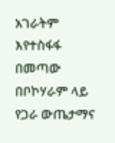አገራትም እየተስፋፋ በመጣው በቦኮሃራም ላይ የጋራ ውጤታማና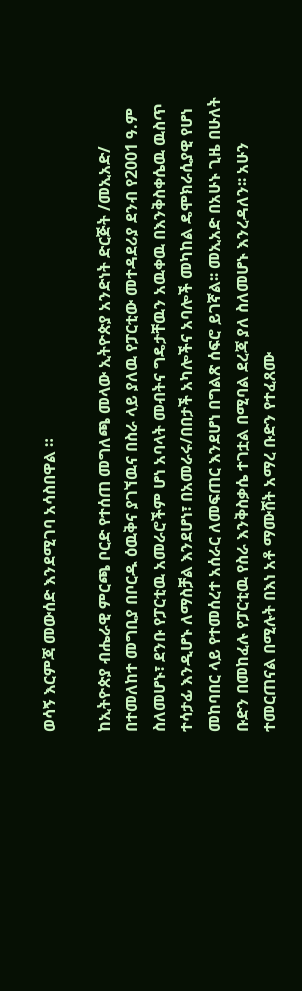ወሳኝ እርምጃ መውሰድ እንደሚገባ አሳስበዋል ።

ከኢትዮጵያ ብሔራዊ ምርጫ ቦርድ የተሰጠ መግለጫ መላው ኢትዮጵያ አንድነት ድርጅት /መኢአድ/ በተመለከተ መግቢያ በቦርዱ ዕዉቅና ያገኘዉና በስራ ላይ ያለዉ የፓርቲው መተዳደሪያ ደንብ የ2001 ዓ.ም ስለመሆኑ፣ ደንቡ የፓርቲዉ አመራሮችም ሆነ አባላት መብትና ግዴታቸዉን አዉቀዉ በእንቅስቀሴዉ ዉስጥ ተሳታፊ እንዲሆኑ ለማስቻል እንደሆነ፣ በአመራሩ/በበታች አካሎችና አባሎች መካከል ዴሞክራሲያዊ የሆነ መከባበር ላይ የተመሰረተ አሰራር ለመፍጠር እንደሆነ በግልጽ ሰፍሮ ይገኛል፡፡ መኢአድ በአሁኑ ጊዜ በሁለት ቡድን በመከፈሉ የፓርቲዉ የስራ እንቅስቃሴ ተገቷል በሚባል ደረጃ ያለ ስለመሆኑ እንረዳለን፡፡ አሁን ተመርጠናል በሚሉት በእነ አቶ ማሙሸት አማረ ቡድን የተፈጸሙ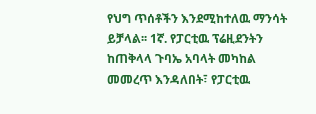የህግ ጥሰቶችን እንደሚከተለዉ ማንሳት ይቻላል፡፡ 1ኛ. የፓርቲዉ ፕሬዚደንትን ከጠቅላላ ጉባኤ አባላት መካከል መመረጥ እንዳለበት፣ የፓርቲዉ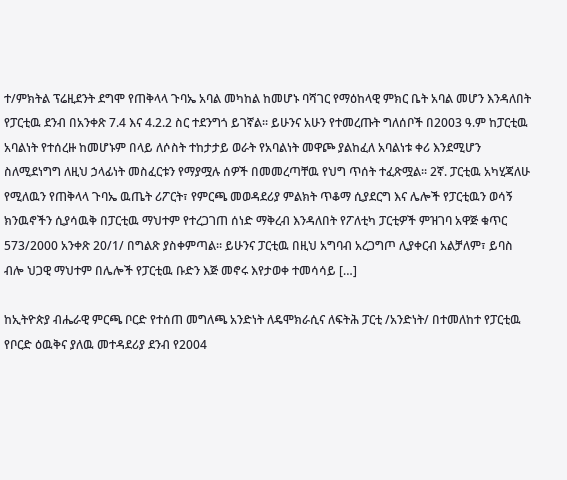ተ/ምክትል ፕሬዚደንት ደግሞ የጠቅላላ ጉባኤ አባል መካከል ከመሆኑ ባሻገር የማዕከላዊ ምክር ቤት አባል መሆን እንዳለበት የፓርቲዉ ደንብ በአንቀጽ 7.4 እና 4.2.2 ስር ተደንግጎ ይገኛል፡፡ ይሁንና አሁን የተመረጡት ግለሰቦች በ2003 ዓ.ም ከፓርቲዉ አባልነት የተሰረዙ ከመሆኑም በላይ ለሶስት ተከታታይ ወራት የአባልነት መዋጮ ያልከፈለ አባልነቱ ቀሪ እንደሚሆን ስለሚደነግግ ለዚህ ኃላፊነት መስፈርቱን የማያሟሉ ሰዎች በመመረጣቸዉ የህግ ጥሰት ተፈጽሟል፡፡ 2ኛ. ፓርቲዉ አካሂጃለሁ የሚለዉን የጠቅላላ ጉባኤ ዉጤት ሪፖርት፣ የምርጫ መወዳደሪያ ምልክት ጥቆማ ሲያደርግ እና ሌሎች የፓርቲዉን ወሳኝ ክንዉኖችን ሲያሳዉቅ በፓርቲዉ ማህተም የተረጋገጠ ሰነድ ማቅረብ እንዳለበት የፖለቲካ ፓርቲዎች ምዝገባ አዋጅ ቁጥር 573/2000 አንቀጽ 20/1/ በግልጽ ያስቀምጣል፡፡ ይሁንና ፓርቲዉ በዚህ አግባብ አረጋግጦ ሊያቀርብ አልቻለም፣ ይባስ ብሎ ህጋዊ ማህተም በሌሎች የፓርቲዉ ቡድን እጅ መኖሩ እየታወቀ ተመሳሳይ […]

ከኢትዮጵያ ብሔራዊ ምርጫ ቦርድ የተሰጠ መግለጫ አንድነት ለዴሞክራሲና ለፍትሕ ፓርቲ /አንድነት/ በተመለከተ የፓርቲዉ የቦርድ ዕዉቅና ያለዉ መተዳደሪያ ደንብ የ2004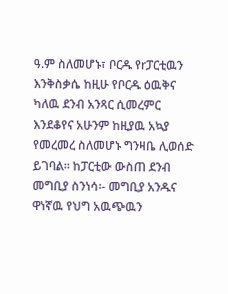ዓ.ም ስለመሆኑ፣ ቦርዱ የrፓርቲዉን እንቅስቃሴ ከዚሁ የቦርዱ ዕዉቅና ካለዉ ደንብ አንጻር ሲመረምር እንደቆየና አሁንም ከዚያዉ አኳያ የመረመረ ስለመሆኑ ግንዛቤ ሊወሰድ ይገባል፡፡ ከፓርቲው ውስጠ ደንብ መግቢያ ስንነሳ፡- መግቢያ አንዱና ዋነኛዉ የህግ አዉጭዉን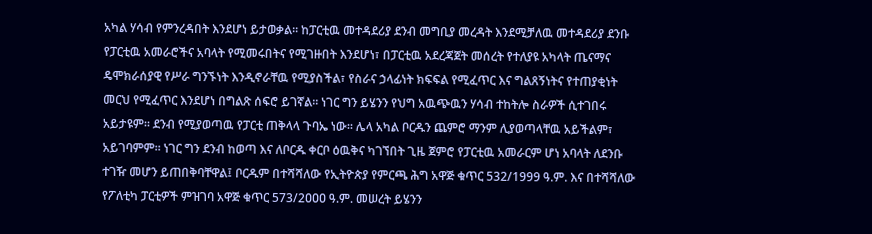አካል ሃሳብ የምንረዳበት እንደሆነ ይታወቃል፡፡ ከፓርቲዉ መተዳደሪያ ደንብ መግቢያ መረዳት እንደሚቻለዉ መተዳደሪያ ደንቡ የፓርቲዉ አመራሮችና አባላት የሚመሩበትና የሚገዙበት እንደሆነ፣ በፓርቲዉ አደረጃጀት መሰረት የተለያዩ አካላት ጤናማና ዴሞክራሰያዊ የሥራ ግንኙነት እንዲኖራቸዉ የሚያስችል፣ የስራና ኃላፊነት ክፍፍል የሚፈጥር እና ግልጸኝነትና የተጠያቂነት መርህ የሚፈጥር እንደሆነ በግልጽ ሰፍሮ ይገኛል፡፡ ነገር ግን ይሄንን የህግ አዉጭዉን ሃሳብ ተከትሎ ስራዎች ሲተገበሩ አይታዩም፡፡ ደንብ የሚያወጣዉ የፓርቲ ጠቅላላ ጉባኤ ነው፡፡ ሌላ አካል ቦርዱን ጨምሮ ማንም ሊያወጣላቸዉ አይችልም፣ አይገባምም፡፡ ነገር ግን ደንብ ከወጣ እና ለቦርዱ ቀርቦ ዕዉቅና ካገኘበት ጊዜ ጀምሮ የፓርቲዉ አመራርም ሆነ አባላት ለደንቡ ተገዥ መሆን ይጠበቅባቸዋል፤ ቦርዱም በተሻሻለው የኢትዮጵያ የምርጫ ሕግ አዋጅ ቁጥር 532/1999 ዓ.ም. እና በተሻሻለው የፖለቲካ ፓርቲዎች ምዝገባ አዋጅ ቁጥር 573/2ዐዐዐ ዓ.ም. መሠረት ይሄንን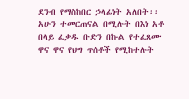ደንብ የማስከበር ኃላፊነት አለበት፡፡ አሁን ተመርጠናል በሚሉት በእነ አቶ በላይ ፈቃዱ ቡድን በኩል የተፈጸሙ ዋና ዋና የህግ ጥሰቶች የሚከተሉት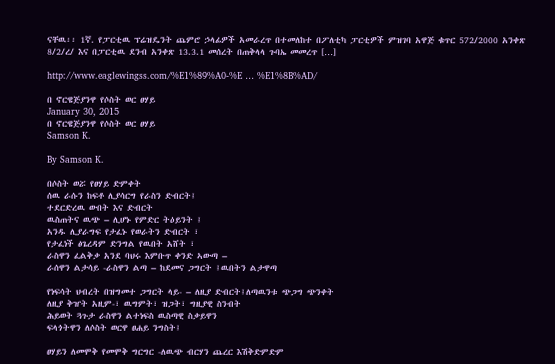ናቸዉ፡፡ 1ኛ. የፓርቲዉ ፕሬዝዴንት ጨምሮ ኃላፊዎች አመራረጥ በተመለከተ በፖለቲካ ፓርቲዎች ምዝገባ አዋጅ ቁጥር 572/2000 አንቀጽ 8/2/ረ/ እና በፓርቲዉ ደንብ አንቀጽ 13.3.1 መሰረት በጠቅላላ ጉባኤ መመረጥ […]

http://www.eaglewingss.com/%E1%89%A0-%E … %E1%8B%AD/

በ ኖርዌጅያንዋ የሶስት ወር ፀሃይ
January 30, 2015
በ ኖርዌጅያንዋ የሶስት ወር ፀሃይ
Samson K.

By Samson K.

በሶስት ወሯ የፀሃይ ድምቀት
ሰዉ ራሱን ከፍቶ ሊያሳርግ የራስን ድብርት፤
ተደርድረዉ ውበት እና ድብርት
ዉስጠትና ዉጭ – ሊሆኑ የምድር ትዕይንት ፤
አንዱ ሊያራግፍ የታፈኑ የወራትን ድብርት ፣
የታፈነች ፅጌረዳም ድንግል የዉበት አሸት ፣
ራስዋን ፈልቅቃ አንደ ባህሩ እምቡጥ ቀንድ ኣውጣ –
ራሰዋን ልታሳይ -ራስዋን ልጣ – ከደመና ጋግርት ፤ዉበትን ልታዋጣ

የነፍሳት ህብረት በዝግመተ ጋግርት ላይ- – ለዚያ ድብርት፤ለጣዉንቱ ጭጋግ ጭንቀት
ለዚያ ቅዠት አዚም-፣ ዉግምት፣ ዝጋት፣ ግዚያዊ ስንብት
ሕይወት ጓጉታ ራስዋን ልተነፍስ ዉስጣዊ ስቃይዋን
ፍላጎትዋን ለሶስት ወርዋ ፀሐይ ንግስት፤

ፀሃይን ለመሞቅ የመሞቅ ግርግር -ለዉጭ ብርሃን ጨረር እሽቅድምድም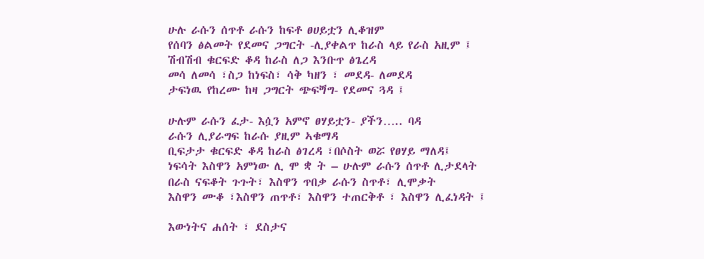ሁሉ ራሱን ሰጥቶ ራሱን ከፍቶ ፀሀይቷን ሊቆዝም
የሰባን ፅልመት የደመና ጋግርት -ሊያቀልጥ ከራስ ላይ የራስ አዚም ፤
ሽብሽብ ቁርፍድ ቆዳ ከራስ ለጋ እንቡጥ ፅጌረዳ
መሳ ለመሳ ፣ስጋ ከነፍስ፣ ሳቅ ካዘን ፣ መደዳ- ለመደዳ
ታፍነዉ የከረሙ ከዛ ጋግርት ጭፍጝግ- የደመና ጓዳ ፤

ሁሉም ራሱን ፈታ- እሷን አምኖ ፀሃይቷን- ያችን….. ባዳ
ራሱን ሊያራግፍ ከራሱ ያዚም ኣቁማዳ
ቢፍታታ ቁርፍድ ቆዳ ከራስ ፅገረዳ ፣በሶስት ወሯ የፀሃይ ማለዳ፤
ነፍሳት እስዋን አምነው ሊ ሞ ቋ ት – ሁሉም ራሱን ሰጥቶ ሊታደላት
በራስ ናፍቆት ጉጉት፣ እስዋን ጥበቃ ራሱን ስጥቶ፣ ሊሞቃት
እስዋን ሙቆ ፣እስዋን ጠጥቶ፣ እስዋን ተጠርቅቶ ፣ እስዋን ሊፈነዳት ፤

እውነትና ሐሰት ፣ ደስታና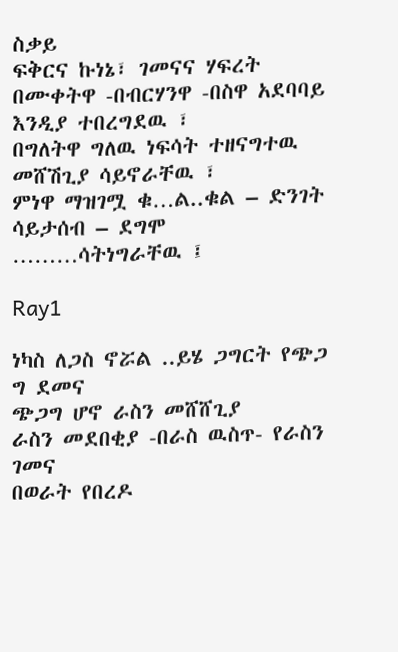ስቃይ
ፍቅርና ኩነኔ፣ ገመናና ሃፍረት
በሙቀትዋ -በብርሃንዋ -በስዋ አደባባይ እንዲያ ተበረግደዉ ፣
በግለትዋ ግለዉ ነፍሳት ተዘናግተዉ
መሸሽጊያ ሳይኖራቸዉ ፣
ምነዋ ማዝገሟ ቁ…ል..ቁል – ድንገት ሳይታሰብ – ደግሞ ………ሳትነግራቸዉ ፤

Ray1

ነካስ ለጋስ ኖሯል ..ይሄ ጋግርት የጭጋ ግ ደመና
ጭጋግ ሆኖ ራስን መሸሸጊያ
ራስን መደበቂያ -በራስ ዉስጥ- የራስን ገመና
በወራት የበረዶ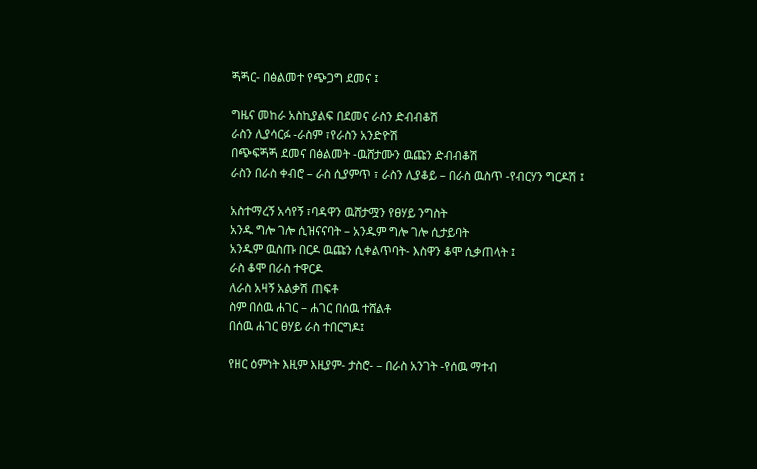ጝጝር- በፅልመተ የጭጋግ ደመና ፤

ግዜና መከራ አስኪያልፍ በደመና ራስን ድብብቆሽ
ራስን ሊያሳርፉ -ራስም ፣የራስን አንድዮሽ
በጭፍጝጝ ደመና በፅልመት -ዉሸታሙን ዉጩን ድብብቆሽ
ራስን በራስ ቀብሮ – ራስ ሲያምጥ ፣ ራስን ሊያቆይ – በራስ ዉስጥ -የብርሃን ግርዶሽ ፤

አስተማረኝ አሳየኝ ፣ባዳዋን ዉሸታሟን የፀሃይ ንግስት
አንዱ ግሎ ገሎ ሲዝናናባት – አንዱም ግሎ ገሎ ሲታይባት
አንዱም ዉስጡ በርዶ ዉጩን ሲቀልጥባት- እስዋን ቆሞ ሲቃጠላት ፤
ራስ ቆሞ በራስ ተዋርዶ
ለራስ አዛኝ አልቃሽ ጠፍቶ
ስም በሰዉ ሐገር – ሐገር በሰዉ ተሸልቶ
በሰዉ ሐገር ፀሃይ ራስ ተበርግዶ፤

የዘር ዕምነት እዚም እዚያም- ታስሮ- – በራስ አንገት -የሰዉ ማተብ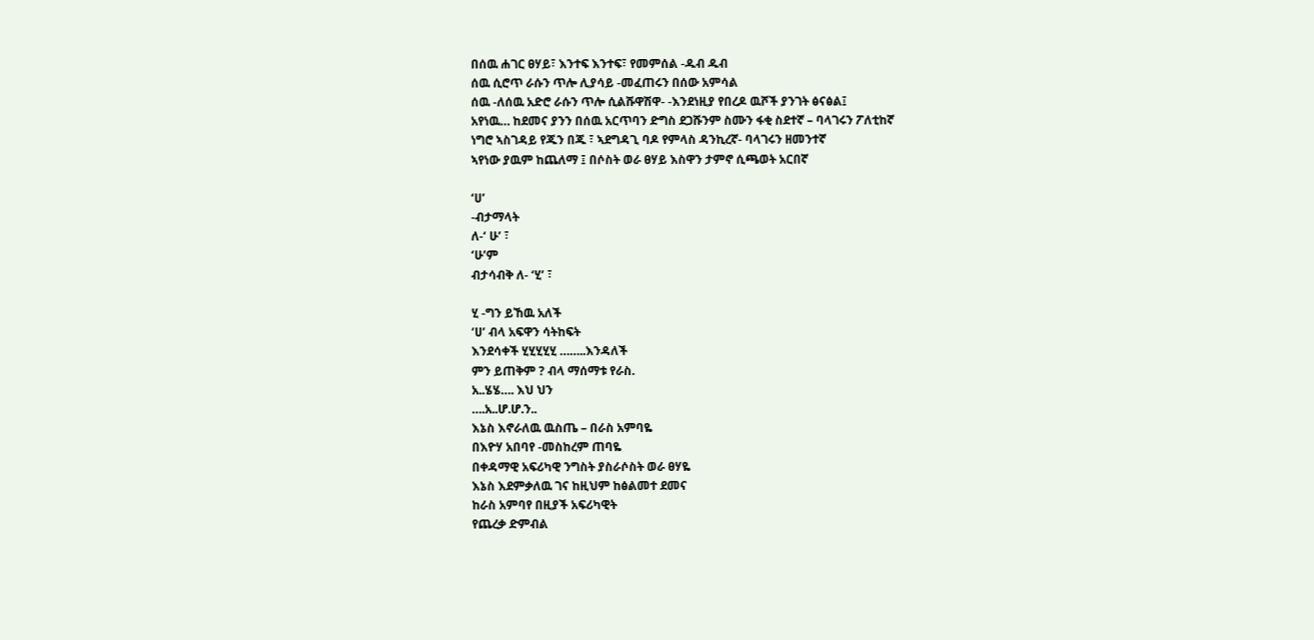በሰዉ ሐገር ፀሃይ፣ እንተፍ እንተፍ፣ የመምሰል -ዱብ ዱብ
ሰዉ ሲሮጥ ራሱን ጥሎ ሊያሳይ -መፈጠሩን በሰው አምሳል
ሰዉ -ለሰዉ አድሮ ራሱን ጥሎ ሲልሹዋሽዋ- -እንደነዚያ የበረዶ ዉሾች ያንገት ፅናፅል፤
አየነዉ… ከደመና ያንን በሰዉ አርጥባን ድግስ ደጋሹንም ስሙን ፋቂ ስደተኛ – ባላገሩን ፖለቲከኛ
ነግሮ ኣስገዳይ የጁን በጁ ፣ ኣደግዳጊ ባዶ የምላስ ዳንኪረኛ- ባላገሩን ዘመንተኛ
ኣየነው ያዉም ከጨለማ ፤ በሶስት ወራ ፀሃይ እስዋን ታምኖ ሲጫወት አርበኛ

‘ሀ’
-ብታማላት
ለ-‘ ሁ’ ፣
‘ሁ’ም
ብታሳብቅ ለ- ‘ሂ’ ፣

ሂ -ግን ይኸዉ አለች
‘ሀ’ ብላ አፍዋን ሳትከፍት
እንደሳቀች ሂሂሂሂሂ ……..እንዳለች
ምን ይጠቅም ? ብላ ማሰማቱ የራስ.
አ..ሄሄ…. እህ ህን
….አ..ሆ.ሆ.ን..
እኔስ እኖራለዉ ዉስጤ – በራስ አምባዬ
በእዮሃ አበባየ -መስከረም ጠባዬ
በቀዳማዊ አፍሪካዊ ንግስት ያስራሶስት ወራ ፀሃዬ
እኔስ እደምቃለዉ ገና ከዚህም ከፅልመተ ደመና
ከራስ አምባየ በዚያች አፍሪካዊት
የጨረቃ ድምብል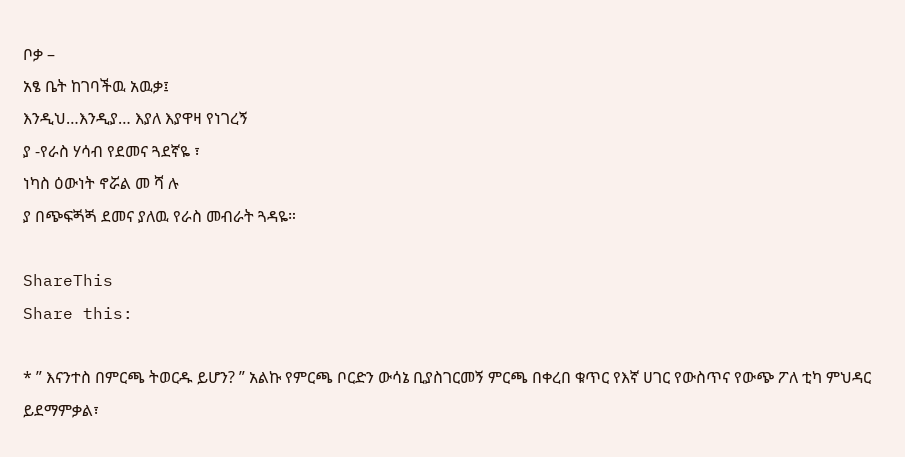ቦቃ –
አፄ ቤት ከገባችዉ አዉቃ፤
እንዲህ…እንዲያ… እያለ እያዋዛ የነገረኝ
ያ -የራስ ሃሳብ የደመና ጓደኛዬ ፣
ነካስ ዕውነት ኖሯል መ ሻ ሉ
ያ በጭፍጝጝ ደመና ያለዉ የራስ መብራት ጓዳዬ።

ShareThis
Share this:

* ” እናንተስ በምርጫ ትወርዱ ይሆን? ” አልኩ የምርጫ ቦርድን ውሳኔ ቢያስገርመኝ ምርጫ በቀረበ ቁጥር የእኛ ሀገር የውስጥና የውጭ ፖለ ቲካ ምህዳር ይደማምቃል፣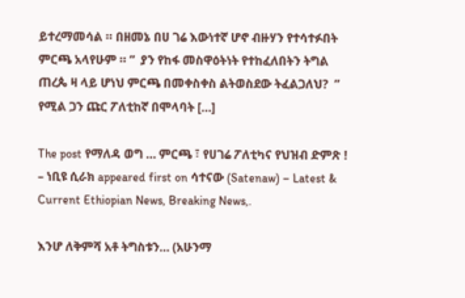ይተረማመሳል ። በዘመኔ በሀ ገሬ እውነተኛ ሆኖ ብዙሃን የተሳተፉበት ምርጫ አላየሁም ። ”  ያን የከፋ መስዋዕትነት የተከፈለበትን ትግል ጠረጴ ዛ ላይ ሆነህ ምርጫ በመቀስቀስ ልትወስደው ትፈልጋለህ?  ” የሚል ጋን ጩር ፖለቲከኛ በሞላባት […]

The post የማለዳ ወግ … ምርጫ ፣ የሀገሬ ፖለቲካና የህዝብ ድምጽ ! – ነቢዩ ሲራክ appeared first on ሳተናው (Satenaw) – Latest & Current Ethiopian News, Breaking News,.

እንሆ ለቅምሻ አቶ ትግስቱን… (አሁንማ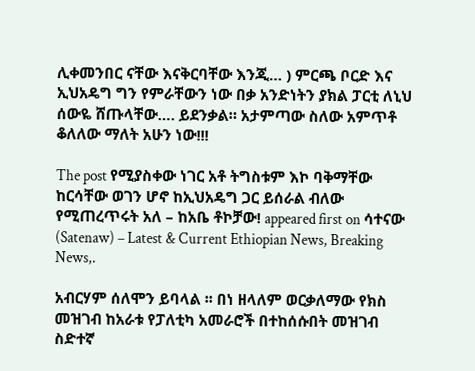ሊቀመንበር ናቸው እናቅርባቸው እንጂ… ) ምርጫ ቦርድ እና ኢህአዴግ ግን የምራቸውን ነው በቃ አንድነትን ያክል ፓርቲ ለኒህ ሰውዬ ሸጡላቸው…. ይደንቃል። አታምጣው ስለው አምጥቶ ቆለለው ማለት አሁን ነው!!!

The post የሚያስቀው ነገር አቶ ትግስቱም እኮ ባቅማቸው ከርሳቸው ወገን ሆኖ ከኢህአዴግ ጋር ይሰራል ብለው የሚጠረጥሩት አለ – ከአቤ ቶኮቻው! appeared first on ሳተናው (Satenaw) – Latest & Current Ethiopian News, Breaking News,.

አብርሃም ሰለሞን ይባላል ፡፡ በነ ዘላለም ወርቃለማው የክስ መዝገብ ከአራቱ የፓለቲካ አመራሮች በተከሰሱበት መዝገብ ስድተኛ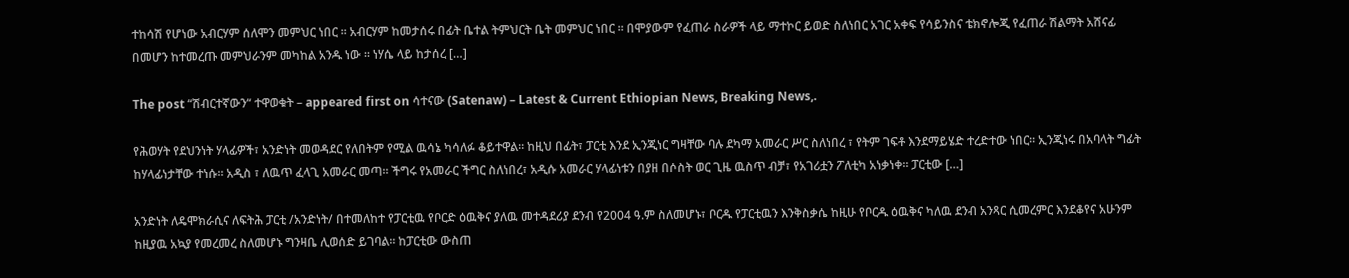ተከሳሽ የሆነው አብርሃም ሰለሞን መምህር ነበር ፡፡ አብርሃም ከመታሰሩ በፊት ቤተል ትምህርት ቤት መምህር ነበር ፡፡ በሞያውም የፈጠራ ስራዎች ላይ ማተኮር ይወድ ስለነበር አገር አቀፍ የሳይንስና ቴክኖሎጂ የፈጠራ ሽልማት አሸናፊ በመሆን ከተመረጡ መምህራንም መካከል አንዱ ነው ፡፡ ነሃሴ ላይ ከታሰረ […]

The post “ሽብርተኛውን“ ተዋወቁት – appeared first on ሳተናው (Satenaw) – Latest & Current Ethiopian News, Breaking News,.

የሕወሃት የደህንነት ሃላፊዎች፣ አንድነት መወዳደር የለበትም የሚል ዉሳኔ ካሳለፉ ቆይተዋል። ከዚህ በፊት፣ ፓርቲ እንደ ኢንጂነር ግዛቸው ባሉ ደካማ አመራር ሥር ስለነበረ ፣ የትም ገፍቶ እንደማይሄድ ተረድተው ነበር። ኢንጂነሩ በአባላት ግፊት ከሃላፊነታቸው ተነሱ። አዲስ ፣ ለዉጥ ፈላጊ አመራር መጣ። ችግሩ የአመራር ችግር ስለነበረ፣ አዲሱ አመራር ሃላፊነቱን በያዘ በሶስት ወር ጊዜ ዉስጥ ብቻ፣ የአገሪቷን ፖለቲካ አነቃነቀ። ፓርቲው […]

አንድነት ለዴሞክራሲና ለፍትሕ ፓርቲ /አንድነት/ በተመለከተ የፓርቲዉ የቦርድ ዕዉቅና ያለዉ መተዳደሪያ ደንብ የ2004 ዓ.ም ስለመሆኑ፣ ቦርዱ የፓርቲዉን እንቅስቃሴ ከዚሁ የቦርዱ ዕዉቅና ካለዉ ደንብ አንጻር ሲመረምር እንደቆየና አሁንም ከዚያዉ አኳያ የመረመረ ስለመሆኑ ግንዛቤ ሊወሰድ ይገባል፡፡ ከፓርቲው ውስጠ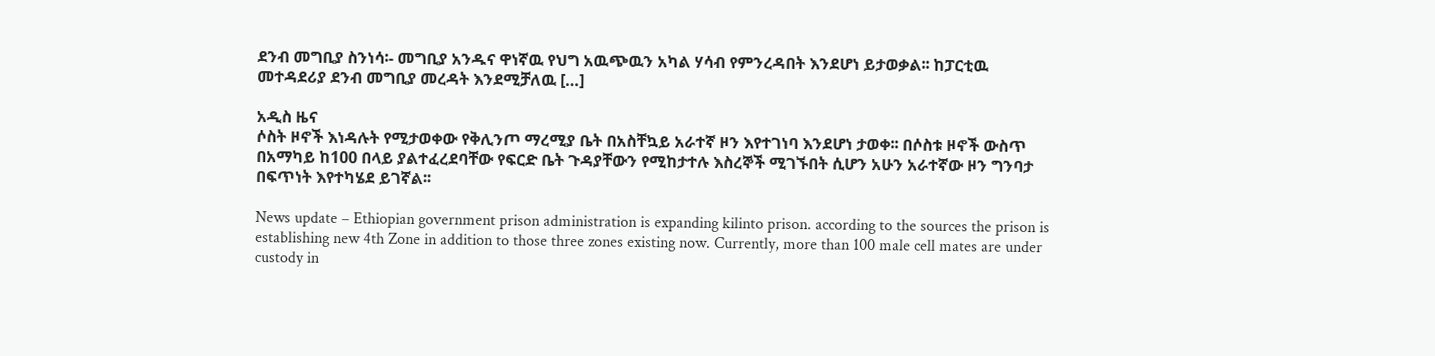ደንብ መግቢያ ስንነሳ፡- መግቢያ አንዱና ዋነኛዉ የህግ አዉጭዉን አካል ሃሳብ የምንረዳበት እንደሆነ ይታወቃል፡፡ ከፓርቲዉ መተዳደሪያ ደንብ መግቢያ መረዳት እንደሚቻለዉ […]

አዲስ ዜና
ሶስት ዞኖች እነዳሉት የሚታወቀው የቅሊንጦ ማረሚያ ቤት በአስቸኳይ አራተኛ ዞን እየተገነባ እንደሆነ ታወቀ፡፡ በሶስቱ ዞኖች ውስጥ በአማካይ ከ100 በላይ ያልተፈረደባቸው የፍርድ ቤት ጉዳያቸውን የሚከታተሉ እስረኞች ሚገኙበት ሲሆን አሁን አራተኛው ዞን ግንባታ በፍጥነት እየተካሄደ ይገኛል፡፡

News update – Ethiopian government prison administration is expanding kilinto prison. according to the sources the prison is establishing new 4th Zone in addition to those three zones existing now. Currently, more than 100 male cell mates are under custody in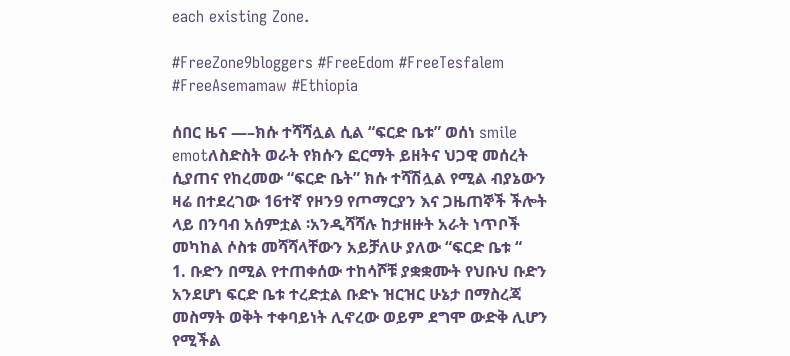each existing Zone.

#FreeZone9bloggers #FreeEdom #FreeTesfalem #FreeAsemamaw #Ethiopia

ሰበር ዜና —–ክሱ ተሻሻሏል ሲል “ፍርድ ቤቱ” ወሰነ smile emotለስድስት ወራት የክሱን ፎርማት ይዘትና ህጋዊ መሰረት ሲያጠና የከረመው “ፍርድ ቤት” ክሱ ተሻሽሏል የሚል ብያኔውን ዛሬ በተደረገው 16ተኛ የዞን9 የጦማርያን እና ጋዜጠኞች ችሎት ላይ በንባብ አሰምቷል ፡አንዲሻሻሉ ከታዘዙት አራት ነጥቦች መካከል ሶስቱ መሻሻላቸውን አይቻለሁ ያለው “ፍርድ ቤቱ “
1. ቡድን በሚል የተጠቀሰው ተከሳሾቹ ያቋቋሙት የህቡህ ቡድን አንደሆነ ፍርድ ቤቱ ተረድቷል ቡድኑ ዝርዝር ሁኔታ በማስረጃ መስማት ወቅት ተቀባይነት ሊኖረው ወይም ደግሞ ውድቅ ሊሆን የሚችል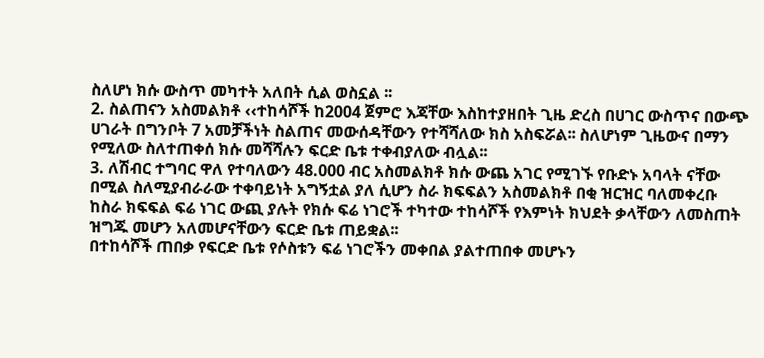ስለሆነ ክሱ ውስጥ መካተት አለበት ሲል ወስኗል ፡፡
2. ስልጠናን አስመልክቶ ‹‹ተከሳሾች ከ2004 ጀምሮ እጃቸው እስከተያዘበት ጊዜ ድረስ በሀገር ውስጥና በውጭ ሀገራት በግንቦት 7 አመቻችነት ስልጠና መውሰዳቸውን የተሻሻለው ክስ አስፍሯል፡፡ ስለሆነም ጊዜውና በማን የሚለው ስለተጠቀሰ ክሱ መሻሻሉን ፍርድ ቤቱ ተቀብያለው ብሏል፡፡
3. ለሽብር ተግባር ዋለ የተባለውን 48.000 ብር አስመልክቶ ክሱ ውጨ አገር የሚገኙ የቡድኑ አባላት ናቸው በሚል ስለሚያብራራው ተቀባይነት አግኝቷል ያለ ሲሆን ስራ ክፍፍልን አስመልክቶ በቂ ዝርዝር ባለመቀረቡ ከስራ ክፍፍል ፍሬ ነገር ውጪ ያሉት የክሱ ፍሬ ነገሮች ተካተው ተከሳሾች የእምነት ክህደት ቃላቸውን ለመስጠት ዝግጁ መሆን አለመሆናቸውን ፍርድ ቤቱ ጠይቋል፡፡
በተከሳሾች ጠበቃ የፍርድ ቤቱ የሶስቱን ፍሬ ነገሮችን መቀበል ያልተጠበቀ መሆኑን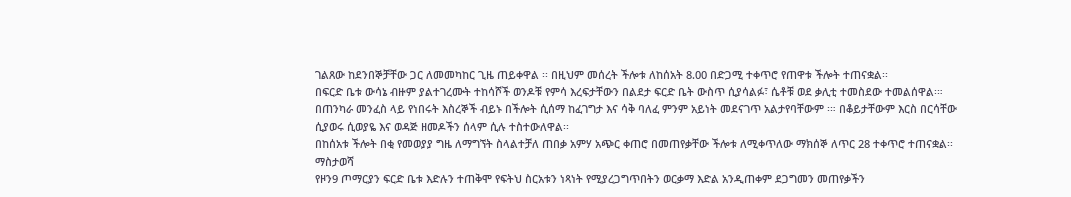ገልጸው ከደንበኞቻቸው ጋር ለመመካከር ጊዜ ጠይቀዋል ፡፡ በዚህም መሰረት ችሎቱ ለከሰአት 8.00 በድጋሚ ተቀጥሮ የጠዋቱ ችሎት ተጠናቋል፡፡
በፍርድ ቤቱ ውሳኔ ብዙም ያልተገረሙት ተከሳሾች ወንዶቹ የምሳ እረፍታቸውን በልደታ ፍርድ ቤት ውስጥ ሲያሳልፉ፣ ሴቶቹ ወደ ቃሊቲ ተመስደው ተመልሰዋል፡። በጠንካራ መንፈስ ላይ የነበሩት እስረኞች ብይኑ በችሎት ሲሰማ ከፈገግታ እና ሳቅ ባለፈ ምንም አይነት መደናገጥ አልታየባቸውም ፡። በቆይታቸውም እርስ በርሳቸው ሲያወሩ ሲወያዬ እና ወዳጅ ዘመዶችን ሰላም ሲሉ ተስተውለዋል፡፡
በከሰአቱ ችሎት በቂ የመወያያ ግዜ ለማግኘት ስላልተቻለ ጠበቃ አምሃ አጭር ቀጠሮ በመጠየቃቸው ችሎቱ ለሚቀጥለው ማክሰኞ ለጥር 28 ተቀጥሮ ተጠናቋል፡፡
ማስታወሻ
የዞን9 ጦማርያን ፍርድ ቤቱ እድሉን ተጠቅሞ የፍትህ ስርአቱን ነጻነት የሚያረጋግጥበትን ወርቃማ እድል አንዲጠቀም ደጋግመን መጠየቃችን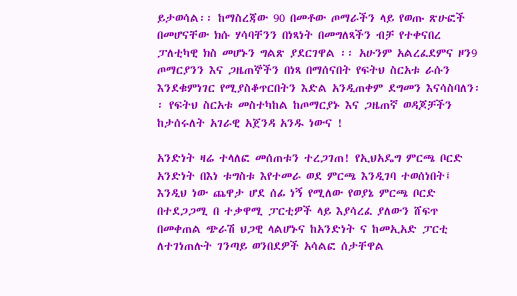ይታወሳል፡፡ ከማስረጃው 90 በመቶው ጦማራችን ላይ የወጡ ጽሁፎች በመሆናቸው ክሱ ሃሳባቸንን በነጻነት በመግለጻችን ብቻ የተቀናበረ ፓለቲካዊ ክስ መሆኑን ግልጽ ያደርገዋል ፡፡ አሁንም አልረፈደምና ዞን9 ጦማርያንን እና ጋዜጠኞችን በነጻ በማሰናበት የፍትህ ስርአቱ ራሱን እንደቁምነገር የሚያስቆጥርበትን እድል አንዲጠቀም ደግመን እናሳስባለን፡፡ የፍትህ ስርአቱ መስተካከል ከጦማርያኑ እና ጋዜጠኛ ወዳጆቻችን ከታሰሩለት አገራዊ አጀንዳ አንዱ ነውና !

አንድነት ዛሬ ተላለፎ መሰጠቱን ተረጋገጠ! የኢህአዴግ ምርጫ ቦርድ አንድነት በእነ ቱግስቱ እየተመራ ወደ ምርጫ እንዲገባ ተወሰነበት፤ እንዲህ ነው ጨዋታ ሆደ ሰፊ ነኝ የሚለው የወያኔ ምርጫ ቦርድ በተደጋጋሚ በ ተቃዋሚ ፓርቲዎች ላይ እያሳረፈ ያለውን ሸፍጥ በመቀጠል ጭራሽ ህጋዊ ላልሆኑና ከአንድነት ና ከመኢአድ ፓርቲ ለተገነጠሉት ገንጣይ ወንበደዎች አሳልፎ ሰታቸዋል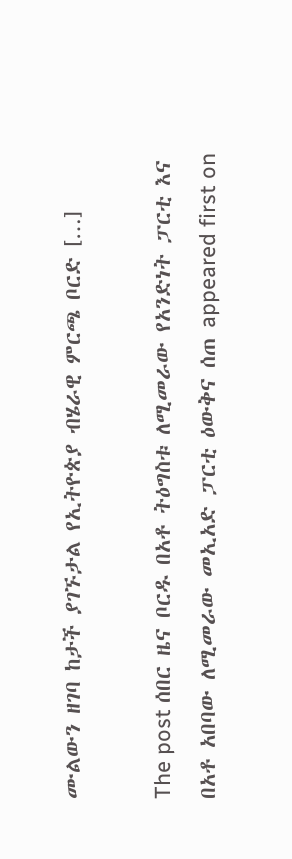ሙልውን ዘገባ ከታች ያገኙታል የኢትዮጵያ ብሄራዊ ምርጫ ቦርድ […]

The post ሰበር ዜና ቦርዱ በአቶ ትዕግስቱ ለሚመራው የአንድነት ፓርቲ እና በአቶ አበባው ለሚመራው መኢአድ ፓርቲ ዕውቅና ሰጠ appeared first on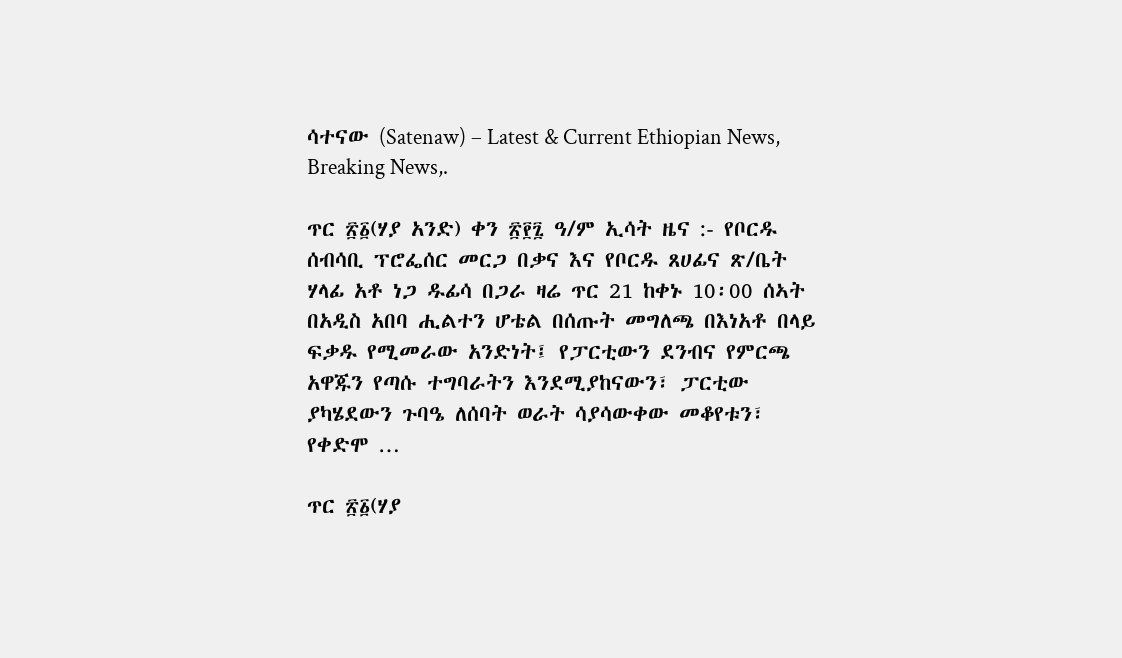ሳተናው (Satenaw) – Latest & Current Ethiopian News, Breaking News,.

ጥር ፳፩(ሃያ አንድ) ቀን ፳፻፯ ዓ/ም ኢሳት ዜና :- የቦርዱ ሰብሳቢ ፕሮፌሰር መርጋ በቃና እና የቦርዱ ጸሀፊና ጽ/ቤት ሃላፊ አቶ ነጋ ዱፊሳ በጋራ ዛሬ ጥር 21 ከቀኑ 10፡00 ሰኣት በአዲስ አበባ ሒልተን ሆቴል በሰጡት መግለጫ በእነአቶ በላይ ፍቃዱ የሚመራው አንድነት፤ የፓርቲውን ደንብና የምርጫ አዋጁን የጣሱ ተግባራትን እንደሚያከናውን፣ ፓርቲው ያካሄደውን ጉባዔ ለሰባት ወራት ሳያሳውቀው መቆየቱን፣ የቀድሞ …

ጥር ፳፩(ሃያ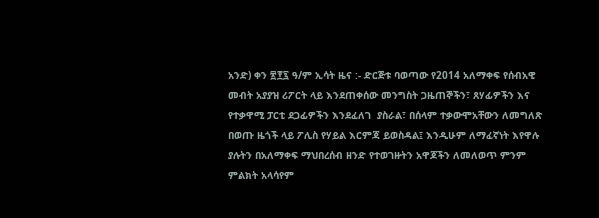አንድ) ቀን ፳፻፯ ዓ/ም ኢሳት ዜና :- ድርጅቱ ባወጣው የ2014 አለማቀፍ የሰብአዊ መብት አያያዝ ሪፖርት ላይ እንደጠቀሰው መንግስት ጋዜጠኞችን፣ ጸሃፊዎችን እና  የተቃዋሚ ፓርቲ ደጋፊዎችን እንደፈለገ  ያስራል፣ በሰላም ተቃውሞአቸውን ለመግለጽ በወጡ ዜጎች ላይ ፖሊስ የሃይል እርምጃ ይወስዳል፤ እንዲሁም ለማፈኛነት እየዋሉ ያሉትን በአለማቀፍ ማህበረሰብ ዘንድ የተወገዙትን አዋጆችን ለመለወጥ ምንም ምልክት አላሳየም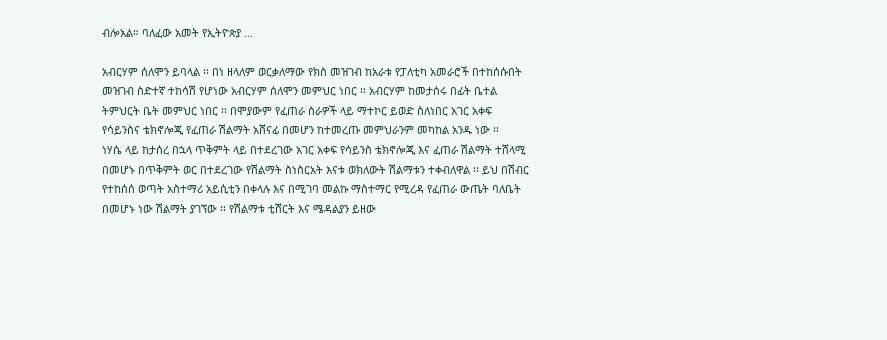ብሎአል። ባለፈው አመት የኢትዮጵያ …

አብርሃም ሰለሞን ይባላል ፡፡ በነ ዘላለም ወርቃለማው የክስ መዝገብ ከአራቱ የፓለቲካ አመራሮች በተከሰሱበት መዝገብ ስድተኛ ተከሳሽ የሆነው አብርሃም ሰለሞን መምህር ነበር ፡፡ አብርሃም ከመታሰሩ በፊት ቤተል ትምህርት ቤት መምህር ነበር ፡፡ በሞያውም የፈጠራ ስራዎች ላይ ማተኮር ይወድ ስለነበር አገር አቀፍ የሳይንስና ቴክኖሎጂ የፈጠራ ሽልማት አሸናፊ በመሆን ከተመረጡ መምህራንም መካከል አንዱ ነው ፡፡
ነሃሴ ላይ ከታሰረ በኋላ ጥቅምት ላይ በተደረገው አገር አቀፍ የሳይንስ ቴክኖሎጂ እና ፈጠራ ሽልማት ተሸላሚ በመሆኑ በጥቅምት ወር በተደረገው የሽልማት ስነስርአት እናቱ ወክለውት ሽልማቱን ተቀብለዋል ፡፡ ይህ በሽብር የተከሰሰ ወጣት አስተማሪ አይሲቲን በቀላሉ እና በሚገባ መልኩ ማስተማር የሚረዳ የፈጠራ ውጤት ባለቤት በመሆኑ ነው ሽልማት ያገኘው ፡፡ የሽልማቱ ቲሸርት እና ሜዳልያን ይዘው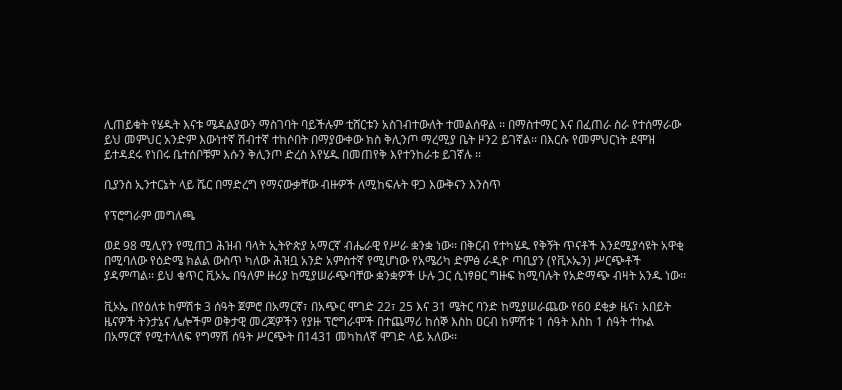ሊጠይቁት የሄዱት እናቱ ሜዳልያውን ማስገባት ባይችሉም ቲሸርቱን አስገብተውለት ተመልሰዋል ፡፡ በማስተማር እና በፈጠራ ስራ የተሰማራው ይህ መምህር አንድም እውነተኛ ሽብተኛ ተከሶበት በማያውቀው ክስ ቅሊንጦ ማረሚያ ቤት ዞን2 ይገኛል፡፡ በእርሱ የመምህርነት ደሞዝ ይተዳደሩ የነበሩ ቤተሰቦቹም እሱን ቅሊንጦ ድረስ እየሄዱ በመጠየቅ እየተንከራቱ ይገኛሉ ፡፡

ቢያንስ ኢንተርኔት ላይ ሼር በማድረግ የማናውቃቸው ብዙዎች ለሚከፍሉት ዋጋ እውቅናን እንስጥ

የፕሮግራም መግለጫ

ወደ 98 ሚሊየን የሚጠጋ ሕዝብ ባላት ኢትዮጵያ አማርኛ ብሔራዊ የሥራ ቋንቋ ነው፡፡ በቅርብ የተካሄዱ የቅኝት ጥናቶች እንደሚያሳዩት አዋቂ በሚባለው የዕድሜ ክልል ውስጥ ካለው ሕዝቧ አንድ አምስተኛ የሚሆነው የአሜሪካ ድምፅ ራዲዮ ጣቢያን (የቪኦኤን) ሥርጭቶች ያዳምጣል፡፡ ይህ ቁጥር ቪኦኤ በዓለም ዙሪያ ከሚያሠራጭባቸው ቋንቋዎች ሁሉ ጋር ሲነፃፀር ግዙፍ ከሚባሉት የአድማጭ ብዛት አንዱ ነው፡፡

ቪኦኤ በየዕለቱ ከምሽቱ 3 ሰዓት ጀምሮ በአማርኛ፣ በአጭር ሞገድ 22፣ 25 እና 31 ሜትር ባንድ ከሚያሠራጨው የ60 ደቂቃ ዜና፣ አበይት ዜናዎች ትንታኔና ሌሎችም ወቅታዊ መረጃዎችን የያዙ ፕሮግራሞች በተጨማሪ ከሰኞ እስከ ዐርብ ከምሽቱ 1 ሰዓት እስከ 1 ሰዓት ተኩል በአማርኛ የሚተላለፍ የግማሽ ሰዓት ሥርጭት በ1431 መካከለኛ ሞገድ ላይ አለው፡፡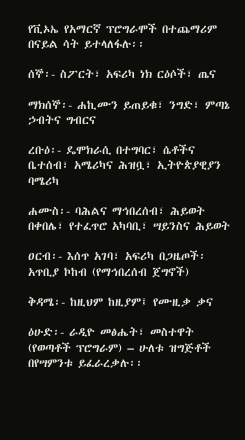የቪኦኤ የአማርኛ ፕሮግራሞች በተጨማሪም በናይል ሳት ይተላለፋሉ፡፡

ሰኞ፡- ስፖርት፣ አፍሪካ ነክ ርዕሶች፣ ጤና

ማክሰኞ፡- ሐኪሙን ይጠይቁ፣ ንግድ፣ ምጣኔ ኃብትና ግብርና

ረቡዕ፡- ዴሞክራሲ በተግባር፣ ሴቶችና ቤተሰብ፣ አሜሪካና ሕዝቧ፣ ኢትዮጵያዊያን ባሜሪካ

ሐሙስ፡- ባሕልና ማኅበረሰብ፣ ሕይወት በቀበሌ፣ የተፈጥሮ አካባቢ፣ ሣይንስና ሕይወት

ዐርብ፡- እሰጥ አገባ፣ አፍሪካ በጋዜጦች፡ አጥቢያ ኮከብ (የማኅበረሰብ ጀግኖች)

ቅዳሜ፡- ከዚህም ከዚያም፤ የሙዚቃ ቃና

ዕሁድ፡- ራዲዮ መፅሔት፣ መስተዋት (የወጣቶች ፕሮግራም) – ሁለቱ ዝግጅቶች በየሣምንቱ ይፈራረቃሉ፡፡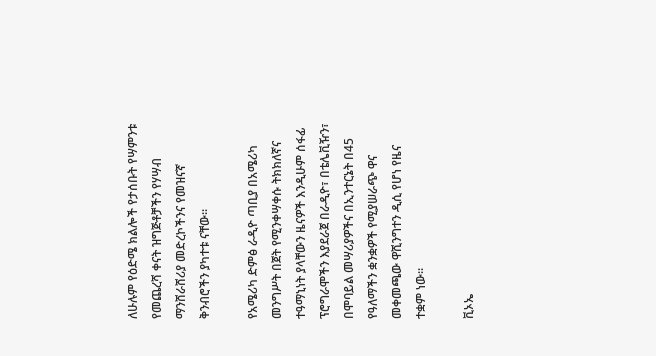ለሁሉም የዕድሜ ክልሎች የታሰቡት የሣምንቱ የመጨረሻ ቀናት ዝግጅቶቻችን የሃሣብ ማንሸራሸሪያ መድረኮችንና የመዝናኛ ቅንብሮችን ያካተቱ ናቸው፡፡

የአሜሪካ ድምፅ ራዲዮ ጣቢያ በአሜሪካ መንግሥት በጀት የሚንቀሣቀሱ ትክክለኛና ተዓማኒነት ያላቸውን ዜናዎች እንዲሁም ሰፋፊ ፕሮግራሞችን እያደራጀ በራዲዮ፣ በቴሌቪዥን፣ በሞባይል መሣሪያዎችና በኢንተርኔት በ45 የዓለማችን ቋንቋዎች የሚያሠራጭ ዋና መቀመጫው ዋሺንግተን ዲሲ የሆነ የዜና ተቋም ነው፡፡

ቪኦኤ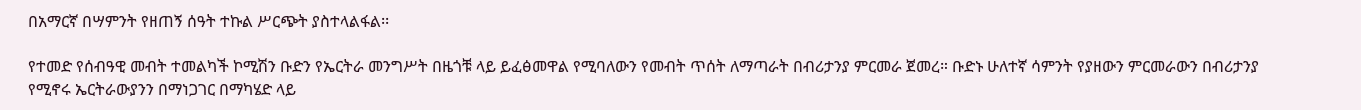በአማርኛ በሣምንት የዘጠኝ ሰዓት ተኩል ሥርጭት ያስተላልፋል፡፡

የተመድ የሰብዓዊ መብት ተመልካች ኮሚሽን ቡድን የኤርትራ መንግሥት በዜጎቹ ላይ ይፈፅመዋል የሚባለውን የመብት ጥሰት ለማጣራት በብሪታንያ ምርመራ ጀመረ። ቡድኑ ሁለተኛ ሳምንት የያዘውን ምርመራውን በብሪታንያ የሚኖሩ ኤርትራውያንን በማነጋገር በማካሄድ ላይ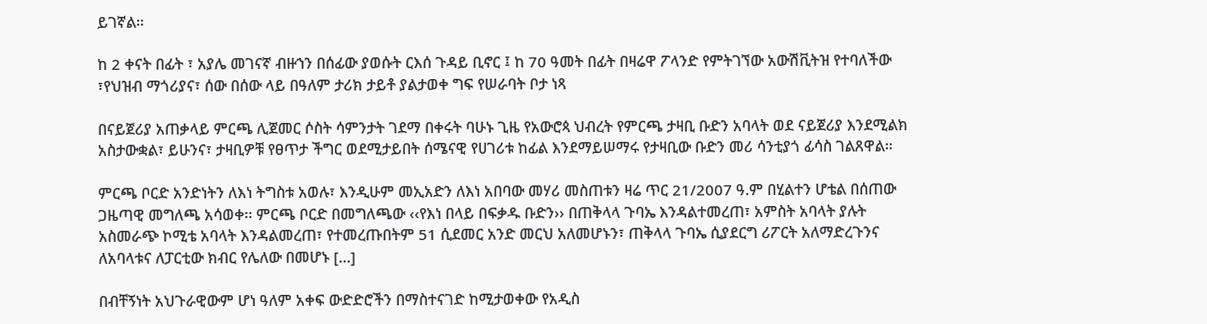ይገኛል።

ከ 2 ቀናት በፊት ፣ አያሌ መገናኛ ብዙኀን በሰፊው ያወሱት ርእሰ ጉዳይ ቢኖር ፤ ከ 70 ዓመት በፊት በዛሬዋ ፖላንድ የምትገኘው አውሽቪትዝ የተባለችው ፣የህዝብ ማጎሪያና፣ ሰው በሰው ላይ በዓለም ታሪክ ታይቶ ያልታወቀ ግፍ የሠራባት ቦታ ነጻ

በናይጀሪያ አጠቃላይ ምርጫ ሊጀመር ሶስት ሳምንታት ገደማ በቀሩት ባሁኑ ጊዜ የአውሮጳ ህብረት የምርጫ ታዛቢ ቡድን አባላት ወደ ናይጀሪያ እንደሚልክ አስታውቋል፣ ይሁንና፣ ታዛቢዎቹ የፀጥታ ችግር ወደሚታይበት ሰሜናዊ የሀገሪቱ ከፊል እንደማይሠማሩ የታዛቢው ቡድን መሪ ሳንቲያጎ ፊሳስ ገልጸዋል።

ምርጫ ቦርድ አንድነትን ለእነ ትግስቱ አወሉ፣ እንዲሁም መኢአድን ለእነ አበባው መሃሪ መስጠቱን ዛሬ ጥር 21/2007 ዓ.ም በሂልተን ሆቴል በሰጠው ጋዜጣዊ መግለጫ አሳወቀ፡፡ ምርጫ ቦርድ በመግለጫው ‹‹የእነ በላይ በፍቃዱ ቡድን›› በጠቅላላ ጉባኤ እንዳልተመረጠ፣ አምስት አባላት ያሉት አስመራጭ ኮሚቴ አባላት እንዳልመረጠ፣ የተመረጡበትም 51 ሲደመር አንድ መርህ አለመሆኑን፣ ጠቅላላ ጉባኤ ሲያደርግ ሪፖርት አለማድረጉንና ለአባላቱና ለፓርቲው ክብር የሌለው በመሆኑ […]

በብቸኝነት አህጉራዊውም ሆነ ዓለም አቀፍ ውድድሮችን በማስተናገድ ከሚታወቀው የአዲስ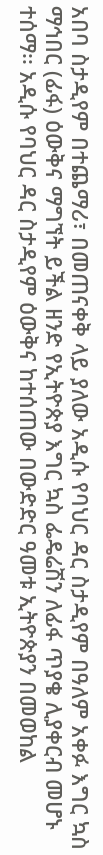አበባ ስታዲየም በተጨማሪ፣ በመጠናቀቅ ላይ ያለው አዲሱ የባህር ዳር ስታዲየም በዓለም አቀፉ እግር ኳስ ማኅበር (ፊፋ) ዕውቅና ማግኘት ይችል ዘንድ የኢትዮጵያ እግር ኳስ ፌዴሬሽን ለፊፋ ጥያቄ ሊያቀርብ መሆኑ ተሰማ፡፡ አዲሱ የባህር ዳር ስታዲየም ዕውቅና ከተሰጠው በውድድር ዓመቱ ኢትዮጵያን በመወከል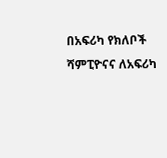በአፍሪካ የክለቦች ሻምፒዮናና ለአፍሪካ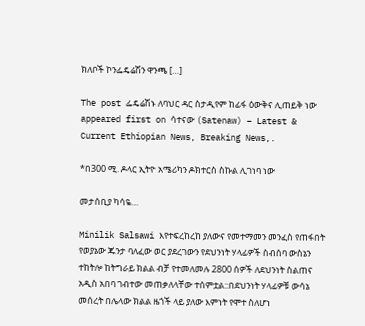ክለቦች ኮንፌዴሬሽን ዋንጫ […]

The post ፌዴሬሽኑ ለባህር ዳር ስታዲየም ከፊፋ ዕውቅና ሊጠይቅ ነው appeared first on ሳተናው (Satenaw) – Latest & Current Ethiopian News, Breaking News,.

*በ300 ሚ. ዶላር ኢትዮ አሜሪካን ዶክተርስ ስኩል ሊገነባ ነው

መታሰቢያ ካሳዬ…

Minilik Salsawi እየተፍረከረከ ያለውና የመተማመን መንፈስ የጠፋበት የወያኔው ጁንታ ባለፈው ወር ያደረገውን የደህንነት ሃላፊዎች ስብሰባ ውስኔን ተከትሎ ከትግራይ ክልል ብቻ የተመለመሉ 2800 ሰዎች ለደህንነት ስልጠና አዲስ አበባ ገብተው መጠቃለላቸው ተሰምቷል::በደህንነት ሃላፊዎቹ ውሳኔ መሰረት በሌላው ክልል ዜጎች ላይ ያለው እምነት የሞተ ስለሆነ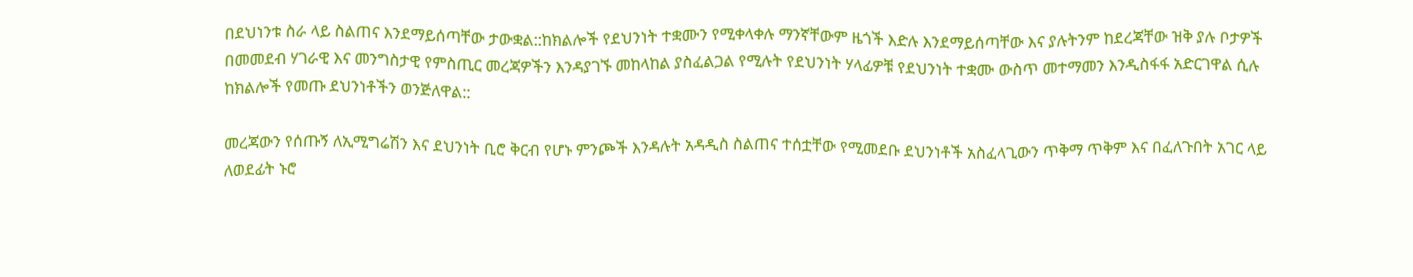በደህነንቱ ስራ ላይ ስልጠና እንደማይሰጣቸው ታውቋል::ከክልሎች የደህንነት ተቋሙን የሚቀላቀሉ ማንኛቸውም ዜጎች እድሉ እንደማይሰጣቸው እና ያሉትንም ከደረጃቸው ዝቅ ያሉ ቦታዎች በመመደብ ሃገራዊ እና መንግስታዊ የምስጢር መረጃዎችን እንዳያገኙ መከላከል ያስፈልጋል የሚሉት የደህንነት ሃላፊዎቹ የደህንነት ተቋሙ ውስጥ መተማመን እንዲስፋፋ አድርገዋል ሲሉ ከክልሎች የመጡ ደህንነቶችን ወንጅለዋል::

መረጃውን የሰጡኝ ለኢሚግሬሽን እና ደህንነት ቢሮ ቅርብ የሆኑ ምንጮች እንዳሉት አዳዲስ ስልጠና ተሰቷቸው የሚመደቡ ደህንነቶች አስፈላጊውን ጥቅማ ጥቅም እና በፈለጉበት አገር ላይ ለወደፊት ኑሮ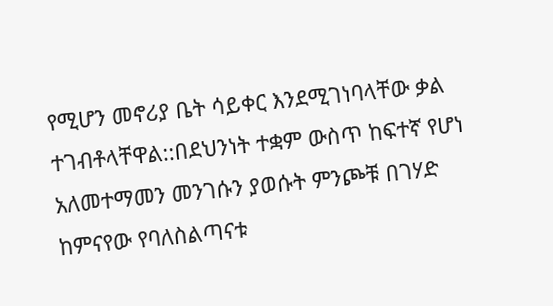የሚሆን መኖሪያ ቤት ሳይቀር እንደሚገነባላቸው ቃል ተገብቶላቸዋል::በደህንነት ተቋም ውስጥ ከፍተኛ የሆነ አለመተማመን መንገሱን ያወሱት ምንጮቹ በገሃድ ከምናየው የባለስልጣናቱ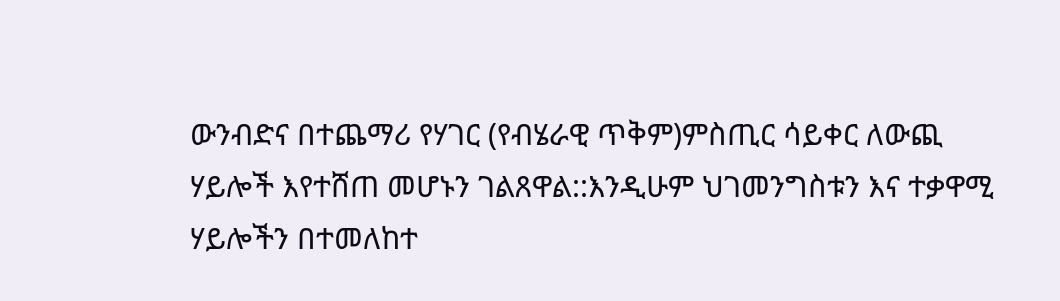ውንብድና በተጨማሪ የሃገር (የብሄራዊ ጥቅም)ምስጢር ሳይቀር ለውጪ ሃይሎች እየተሸጠ መሆኑን ገልጸዋል::እንዲሁም ህገመንግስቱን እና ተቃዋሚ ሃይሎችን በተመለከተ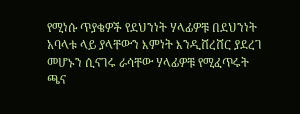የሚነሱ ጥያቄዎች የደህንነት ሃላፊዎቹ በደህንነት አባላቱ ላይ ያላቸውን እምነት እንዲሸረሸር ያደረገ መሆኑን ሲናገሩ ራሳቸው ሃላፊዎቹ የሚፈጥሩት ጫና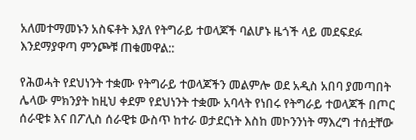አለመተማመኑን አስፍቶት እያለ የትግራይ ተወላጆች ባልሆኑ ዜጎች ላይ መደፍደፉ እንደማያዋጣ ምንጮቹ ጠቁመዋል::

የሕወሓት የደህነንት ተቋሙ የትግራይ ተወላጆችን መልምሎ ወደ አዲስ አበባ ያመጣበት ሌላው ምክንያት ከዚህ ቀደም የደህነንት ተቋሙ አባላት የነበሩ የትግራይ ተወላጆች በጦር ሰራዊቱ እና በፖሊስ ሰራዊቱ ውስጥ ከተራ ወታደርነት እስከ መኮንንነት ማእረግ ተሰቷቸው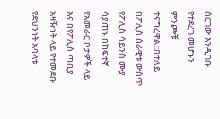ሰርገው እንዲገቡ የተደረገ መሆኑን ምንጮቹ ተናግረዋል::በተለይ በፖሊስ ሰራዊቱ ውስጥ የፖሊስ ሳይንስ ሙያ ሳያጠኑ በከፍተኛ የአመራር ቦታዎች ላይ እና በየፖሊስ ጣቢያ አዛዥነት ላይ የተመደቡ የደህንነት አባላቱ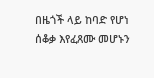በዜጎች ላይ ከባድ የሆነ ሰቆቃ እየፈጸሙ መሆኑን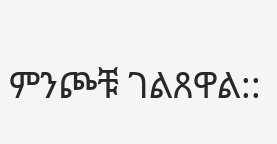ምንጮቹ ገልጸዋል::